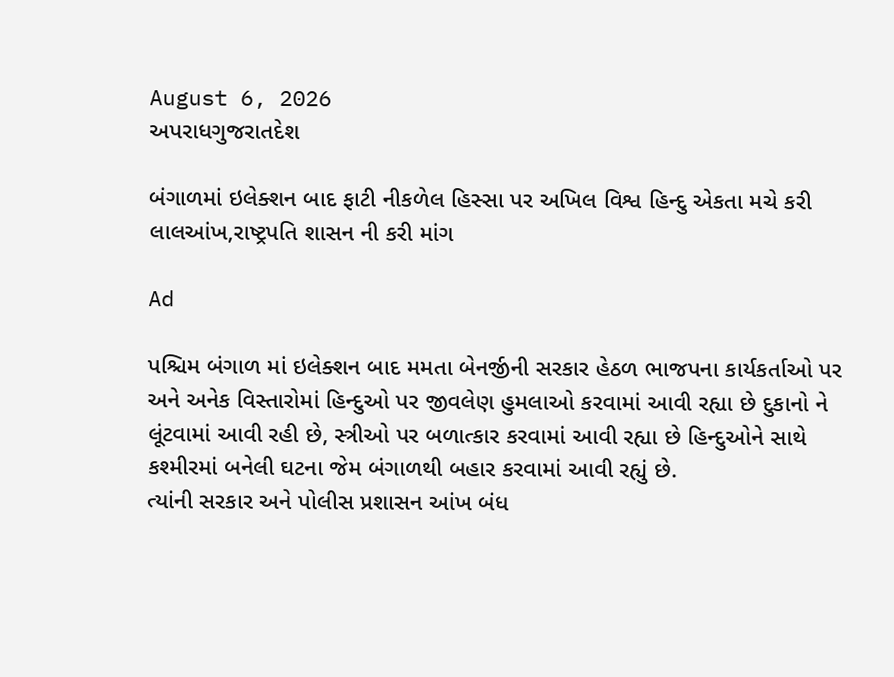August 6, 2026
અપરાધગુજરાતદેશ

બંગાળમાં ઇલેક્શન બાદ ફાટી નીકળેલ હિસ્સા પર અખિલ વિશ્વ હિન્દુ એકતા મચે કરી લાલઆંખ,રાષ્ટ્રપતિ શાસન ની કરી માંગ

Ad

પશ્ચિમ બંગાળ માં ઇલેક્શન બાદ મમતા બેનર્જીની સરકાર હેઠળ ભાજપના કાર્યકર્તાઓ પર અને અનેક વિસ્તારોમાં હિન્દુઓ પર જીવલેણ હુમલાઓ કરવામાં આવી રહ્યા છે દુકાનો ને લૂંટવામાં આવી રહી છે, સ્ત્રીઓ પર બળાત્કાર કરવામાં આવી રહ્યા છે હિન્દુઓને સાથે કશ્મીરમાં બનેલી ઘટના જેમ બંગાળથી બહાર કરવામાં આવી રહ્યું છે.
ત્યાંની સરકાર અને પોલીસ પ્રશાસન આંખ બંધ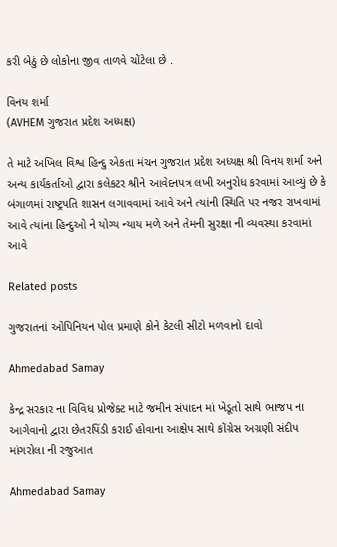કરી બેઠું છે લોકોના જીવ તાળવે ચોંટેલા છે .

વિનય શર્મા
(AVHEM ગુજરાત પ્રદેશ અધ્યક્ષ)

તે માટે અખિલ વિશ્વ હિન્દુ એકતા મંચન ગુજરાત પ્રદેશ અધ્યક્ષ શ્રી વિનય શર્મા અને અન્ય કાર્યકર્તાઓ દ્વારા કલેકટર શ્રીને આવેદનપત્ર લખી અનુરોધ કરવામાં આવ્યું છે કે બંગાળમાં રાષ્ટ્રપતિ શાસન લગાવવામાં આવે અને ત્યાંની સ્થિતિ પર નજર રાખવામાં આવે ત્યાંના હિન્દુઓ ને યોગ્ય ન્યાય મળે અને તેમની સુરક્ષા ની વ્યવસ્થા કરવામાં આવે

Related posts

ગુજરાતનાં ઓપિનિયન પોલ પ્રમાણે કોને કેટલી સીટો મળવાનો દાવો

Ahmedabad Samay

કેન્દ્ર સરકાર ના વિવિધ પ્રોજેક્ટ માટે જમીન સંપાદન માં ખેડૂતો સાથે ભાજપ ના આગેવાનો દ્વારા છેતરપિંડી કરાઈ હોવાના આક્ષેપ સાથે કોંગ્રેસ અગ્રણી સંદીપ માંગરોલા ની રજુઆત

Ahmedabad Samay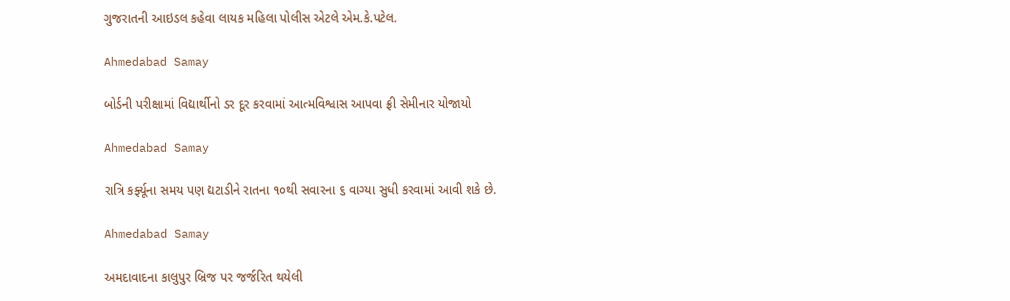ગુજરાતની આઇડલ કહેવા લાયક મહિલા પોલીસ એટલે એમ.કે.પટેલ.

Ahmedabad Samay

બોર્ડની પરીક્ષામાં વિદ્યાર્થીનો ડર દૂર કરવામાં આત્મવિશ્વાસ આપવા ફ્રી સેમીનાર યોજાયો

Ahmedabad Samay

રાત્રિ કર્ફ્યૂના સમય પણ દ્યટાડીને રાતના ૧૦થી સવારના ૬ વાગ્યા સુધી કરવામાં આવી શકે છે.

Ahmedabad Samay

અમદાવાદના કાલુપુર બ્રિજ પર જર્જરિત થયેલી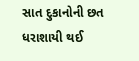સાત દુકાનોની છત ધરાશાયી થઈ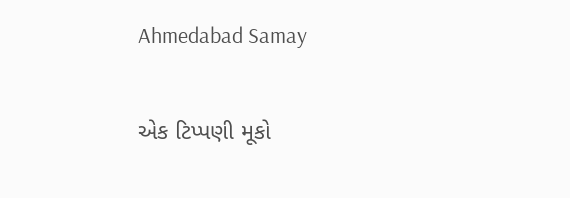Ahmedabad Samay

એક ટિપ્પણી મૂકો